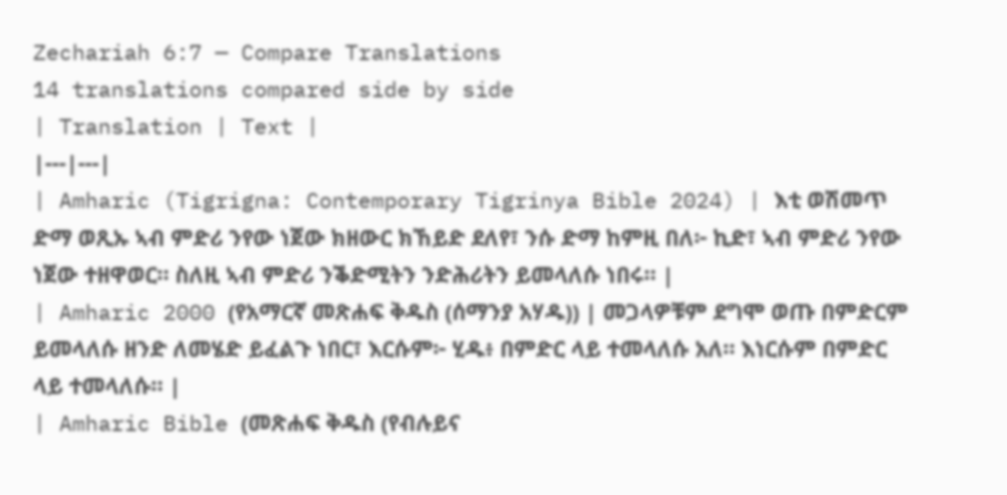Zechariah 6:7 — Compare Translations
14 translations compared side by side
| Translation | Text |
|---|---|
| Amharic (Tigrigna: Contemporary Tigrinya Bible 2024) | እቲ ወሽመጥ ድማ ወጺኡ ኣብ ምድሪ ንየው ነጀው ክዘውር ክኸይድ ደለየ፣ ንሱ ድማ ከምዚ በለ፦ ኪድ፣ ኣብ ምድሪ ንየው ነጀው ተዘዋወር። ስለዚ ኣብ ምድሪ ንቕድሚትን ንድሕሪትን ይመላለሱ ነበሩ። |
| Amharic 2000 (የአማርኛ መጽሐፍ ቅዱስ (ሰማንያ አሃዱ)) | መጋላዎቹም ደግሞ ወጡ በምድርም ይመላለሱ ዘንድ ለመሄድ ይፈልጉ ነበር፣ እርሱም፦ ሂዱ፥ በምድር ላይ ተመላለሱ አለ። እነርሱም በምድር ላይ ተመላለሱ። |
| Amharic Bible (መጽሐፍ ቅዱስ (የብሉይና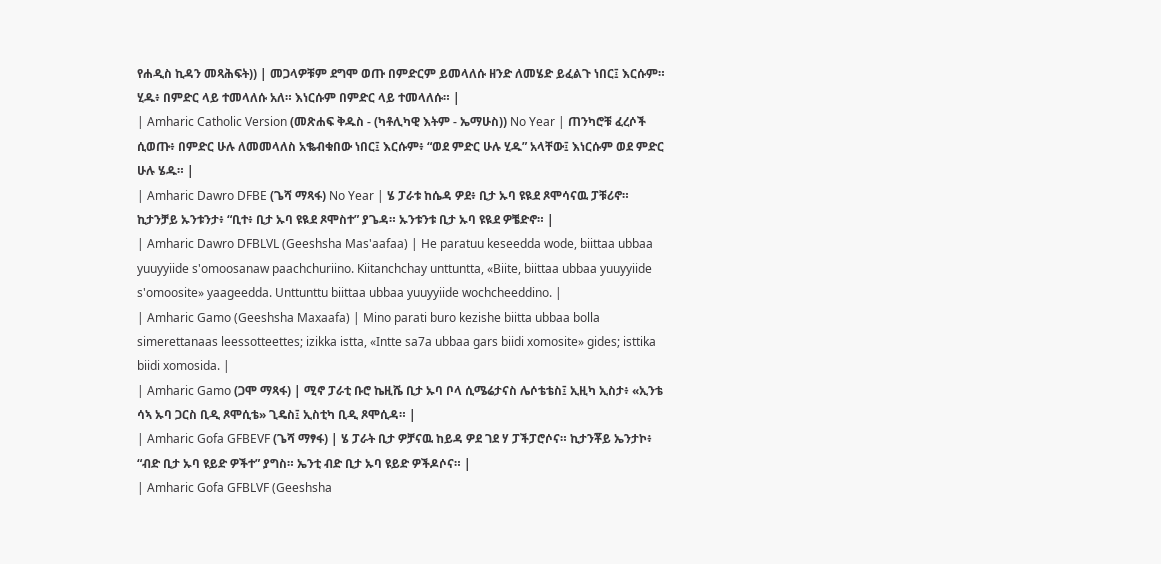የሐዲስ ኪዳን መጻሕፍት)) | መጋላዎቹም ደግሞ ወጡ በምድርም ይመላለሱ ዘንድ ለመሄድ ይፈልጉ ነበር፤ እርሱም። ሂዱ፥ በምድር ላይ ተመላለሱ አለ። እነርሱም በምድር ላይ ተመላለሱ። |
| Amharic Catholic Version (መጽሐፍ ቅዱስ - (ካቶሊካዊ እትም - ኤማሁስ)) No Year | ጠንካሮቹ ፈረሶች ሲወጡ፥ በምድር ሁሉ ለመመላለስ አቈብቁበው ነበር፤ እርሱም፥ “ወደ ምድር ሁሉ ሂዱ” አላቸው፤ እነርሱም ወደ ምድር ሁሉ ሄዱ። |
| Amharic Dawro DFBE (ጌሻ ማጻፋ) No Year | ሄ ፓራቱ ከሴዳ ዎደ፥ ቢታ ኡባ ዩዪደ ጾሞሳናዉ ፓቹሪኖ። ኪታንቻይ ኡንቱንታ፥ “ቢተ፥ ቢታ ኡባ ዩዪደ ጾሞስተ” ያጌዳ። ኡንቱንቱ ቢታ ኡባ ዩዪደ ዎቼድኖ። |
| Amharic Dawro DFBLVL (Geeshsha Mas'aafaa) | He paratuu keseedda wode, biittaa ubbaa yuuyyiide s'omoosanaw paachchuriino. Kiitanchchay unttuntta, «Biite, biittaa ubbaa yuuyyiide s'omoosite» yaageedda. Unttunttu biittaa ubbaa yuuyyiide wochcheeddino. |
| Amharic Gamo (Geeshsha Maxaafa) | Mino parati buro kezishe biitta ubbaa bolla simerettanaas leessotteettes; izikka istta, «Intte sa7a ubbaa gars biidi xomosite» gides; isttika biidi xomosida. |
| Amharic Gamo (ጋሞ ማጻፋ) | ሚኖ ፓራቲ ቡሮ ኬዚሼ ቢታ ኡባ ቦላ ሲሜሬታናስ ሌሶቴቴስ፤ ኢዚካ ኢስታ፥ «ኢንቴ ሳኣ ኡባ ጋርስ ቢዲ ጾሞሲቴ» ጊዴስ፤ ኢስቲካ ቢዲ ጾሞሲዳ። |
| Amharic Gofa GFBEVF (ጌሻ ማፃፋ) | ሄ ፓራት ቢታ ዎቻናዉ ከይዳ ዎደ ገደ ሃ ፓችፓሮሶና። ኪታንቾይ ኤንታኮ፥ “ብድ ቢታ ኡባ ዩይድ ዎችተ” ያግስ። ኤንቲ ብድ ቢታ ኡባ ዩይድ ዎችዶሶና። |
| Amharic Gofa GFBLVF (Geeshsha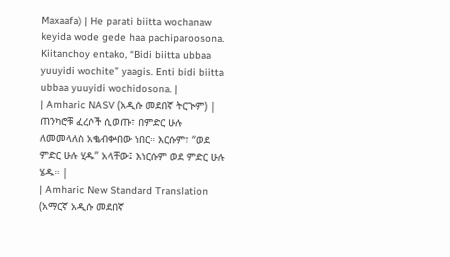Maxaafa) | He parati biitta wochanaw keyida wode gede haa pachiparoosona. Kiitanchoy entako, “Bidi biitta ubbaa yuuyidi wochite” yaagis. Enti bidi biitta ubbaa yuuyidi wochidosona. |
| Amharic NASV (አዲሱ መደበኛ ትርጒም) | ጠንካሮቹ ፈረሶች ሲወጡ፣ በምድር ሁሉ ለመመላለስ አቈብቍበው ነበር። እርሱም፣ “ወደ ምድር ሁሉ ሂዱ” አላቸው፤ እነርሱም ወደ ምድር ሁሉ ሄዱ። |
| Amharic New Standard Translation (አማርኛ አዲሱ መደበኛ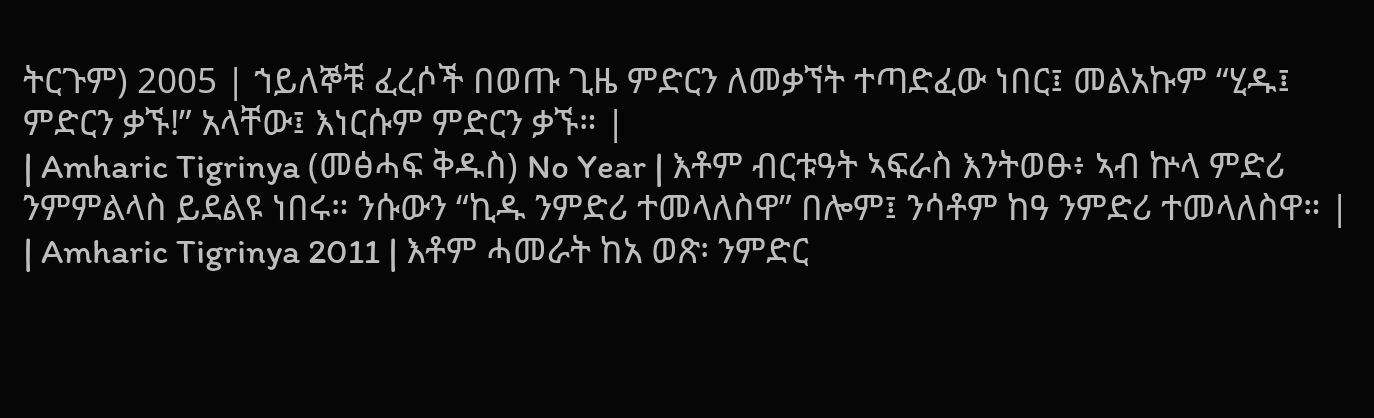ትርጉም) 2005 | ኀይለኞቹ ፈረሶች በወጡ ጊዜ ምድርን ለመቃኘት ተጣድፈው ነበር፤ መልአኩም “ሂዱ፤ ምድርን ቃኙ!” አላቸው፤ እነርሱም ምድርን ቃኙ። |
| Amharic Tigrinya (መፅሓፍ ቅዱስ) No Year | እቶም ብርቱዓት ኣፍራስ እንትወፁ፥ ኣብ ኵላ ምድሪ ንምምልላስ ይደልዩ ነበሩ። ንሱውን “ኪዱ ንምድሪ ተመላለስዋ” በሎም፤ ንሳቶም ከዓ ንምድሪ ተመላለስዋ። |
| Amharic Tigrinya 2011 | እቶም ሓመራት ከአ ወጽ፡ ንምድር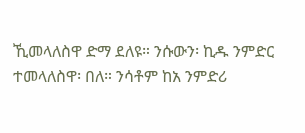ኺመላለስዋ ድማ ደለዩ። ንሱውን፡ ኪዱ ንምድር ተመላለስዋ፡ በለ። ንሳቶም ከአ ንምድሪ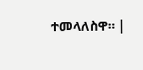ተመላለስዋ። |